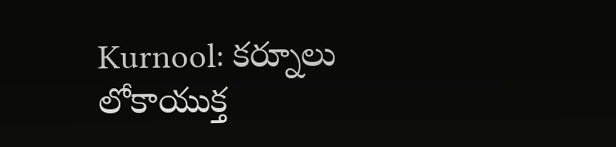Kurnool: కర్నూలు లోకాయుక్త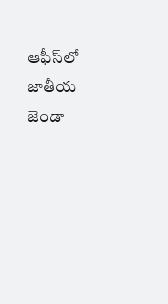ఆఫీస్‌లో జాతీయ జెండా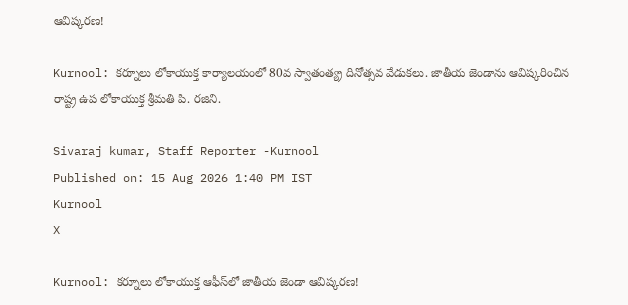ఆవిష్కరణ!

Kurnool: కర్నూలు లోకాయుక్త కార్యాలయంలో 80వ స్వాతంత్య్ర దినోత్సవ వేడుకలు. జాతీయ జెండాను ఆవిష్కరించిన రాష్ట్ర ఉప లోకాయుక్త శ్రీమతి పి. రజిని.

Sivaraj kumar, Staff Reporter -Kurnool
Published on: 15 Aug 2026 1:40 PM IST
Kurnool
X

Kurnool: కర్నూలు లోకాయుక్త ఆఫీస్‌లో జాతీయ జెండా ఆవిష్కరణ!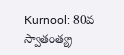Kurnool: 80వ స్వాతంత్య్ర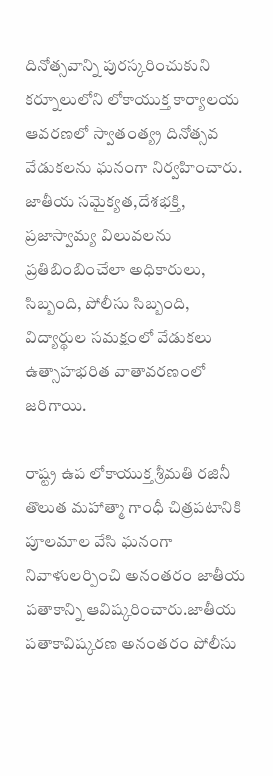దినోత్సవాన్ని పురస్కరించుకుని కర్నూలులోని లోకాయుక్త కార్యాలయ ఆవరణలో స్వాతంత్య్ర దినోత్సవ వేడుకలను ఘనంగా నిర్వహించారు. జాతీయ సమైక్యత,దేశభక్తి, ప్రజాస్వామ్య విలువలను ప్రతిబింబించేలా అధికారులు, సిబ్బంది, పోలీసు సిబ్బంది, విద్యార్థుల సమక్షంలో వేడుకలు ఉత్సాహభరిత వాతావరణంలో జరిగాయి.

రాష్ట్ర ఉప లోకాయుక్త శ్రీమతి రజినీ తొలుత మహాత్మా గాంధీ చిత్రపటానికి పూలమాల వేసి ఘనంగా నివాళులర్పించి అనంతరం జాతీయ పతాకాన్ని ఆవిష్కరించారు.జాతీయ పతాకావిష్కరణ అనంతరం పోలీసు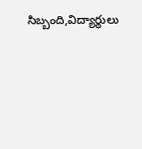సిబ్బంది,విద్యార్థులు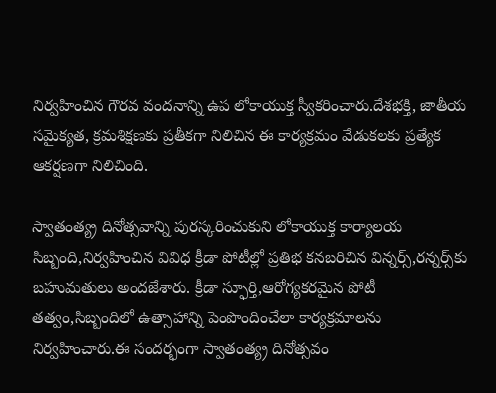నిర్వహించిన గౌరవ వందనాన్ని ఉప లోకాయుక్త స్వీకరించారు.దేశభక్తి, జాతీయ సమైక్యత, క్రమశిక్షణకు ప్రతీకగా నిలిచిన ఈ కార్యక్రమం వేడుకలకు ప్రత్యేక ఆకర్షణగా నిలిచింది.

స్వాతంత్య్ర దినోత్సవాన్ని పురస్కరించుకుని లోకాయుక్త కార్యాలయ సిబ్బంది,నిర్వహించిన వివిధ క్రీడా పోటీల్లో ప్రతిభ కనబరిచిన విన్నర్స్,రన్నర్స్‌కు బహుమతులు అందజేశారు. క్రీడా స్ఫూర్తి,ఆరోగ్యకరమైన పోటీ తత్వం,సిబ్బందిలో ఉత్సాహాన్ని పెంపొందించేలా కార్యక్రమాలను నిర్వహించారు.ఈ సందర్భంగా స్వాతంత్య్ర దినోత్సవం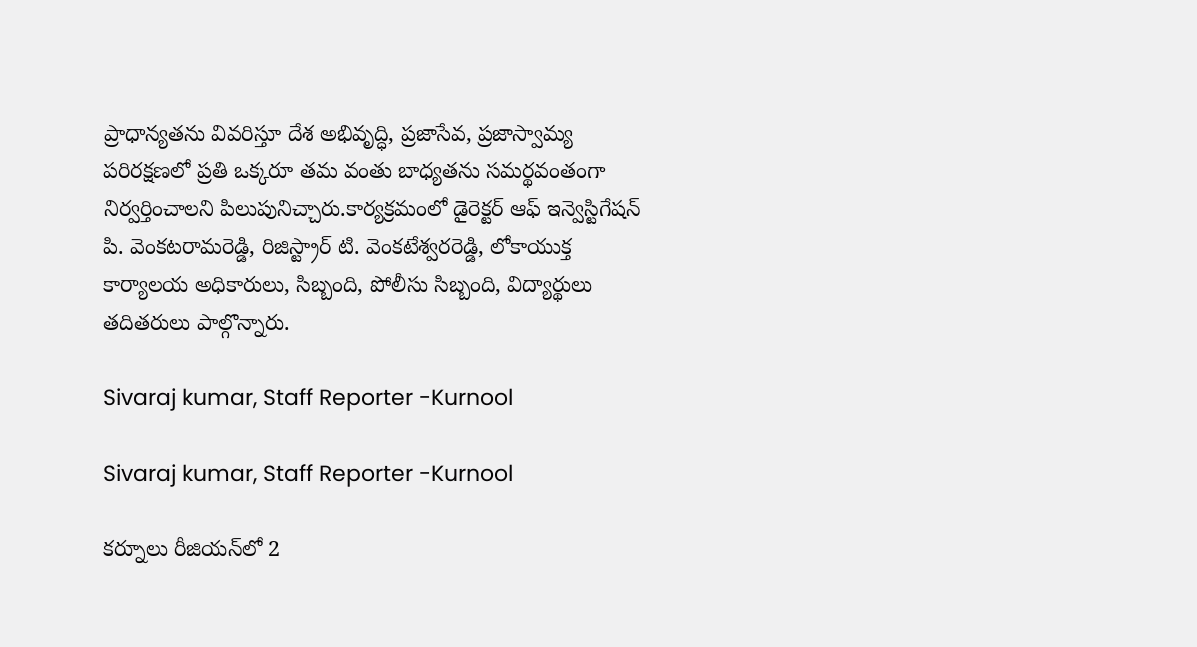ప్రాధాన్యతను వివరిస్తూ దేశ అభివృద్ధి, ప్రజాసేవ, ప్రజాస్వామ్య పరిరక్షణలో ప్రతి ఒక్కరూ తమ వంతు బాధ్యతను సమర్థవంతంగా నిర్వర్తించాలని పిలుపునిచ్చారు.కార్యక్రమంలో డైరెక్టర్ ఆఫ్ ఇన్వెస్టిగేషన్ పి. వెంకటరామరెడ్డి, రిజిస్ట్రార్ టి. వెంకటేశ్వరరెడ్డి, లోకాయుక్త కార్యాలయ అధికారులు, సిబ్బంది, పోలీసు సిబ్బంది, విద్యార్థులు తదితరులు పాల్గొన్నారు.

Sivaraj kumar, Staff Reporter -Kurnool

Sivaraj kumar, Staff Reporter -Kurnool

కర్నూలు రీజియన్‌లో 2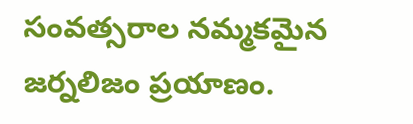సంవత్సరాల నమ్మకమైన జర్నలిజం ప్రయాణం.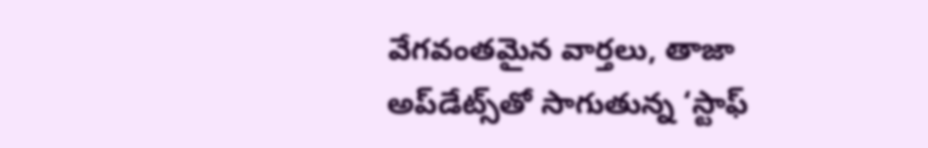వేగవంతమైన వార్తలు, తాజా అప్‌డేట్స్‌తో సాగుతున్న ‘స్టాఫ్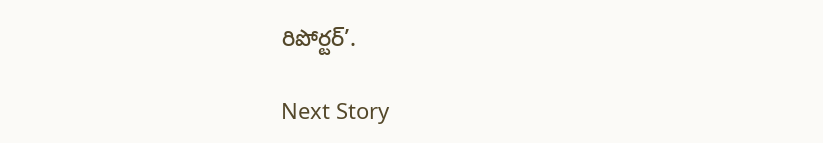రిపోర్టర్’.

Next Story